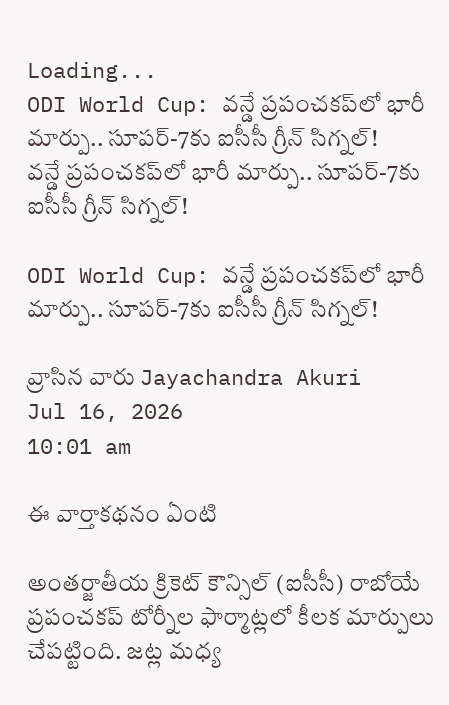Loading...
ODI World Cup: వన్డే ప్రపంచకప్‌లో భారీ మార్పు.. సూపర్-7కు ఐసీసీ గ్రీన్ సిగ్నల్!
వన్డే ప్రపంచకప్‌లో భారీ మార్పు.. సూపర్-7కు ఐసీసీ గ్రీన్ సిగ్నల్!

ODI World Cup: వన్డే ప్రపంచకప్‌లో భారీ మార్పు.. సూపర్-7కు ఐసీసీ గ్రీన్ సిగ్నల్!

వ్రాసిన వారు Jayachandra Akuri
Jul 16, 2026
10:01 am

ఈ వార్తాకథనం ఏంటి

అంతర్జాతీయ క్రికెట్ కౌన్సిల్ (ఐసీసీ) రాబోయే ప్రపంచకప్ టోర్నీల ఫార్మాట్లలో కీలక మార్పులు చేపట్టింది. జట్ల మధ్య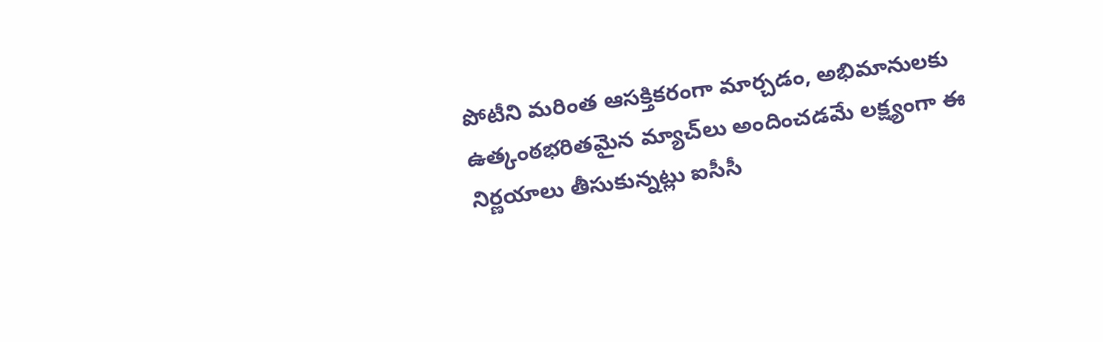పోటీని మరింత ఆసక్తికరంగా మార్చడం, అభిమానులకు ఉత్కంఠభరితమైన మ్యాచ్‌లు అందించడమే లక్ష్యంగా ఈ నిర్ణయాలు తీసుకున్నట్లు ఐసీసీ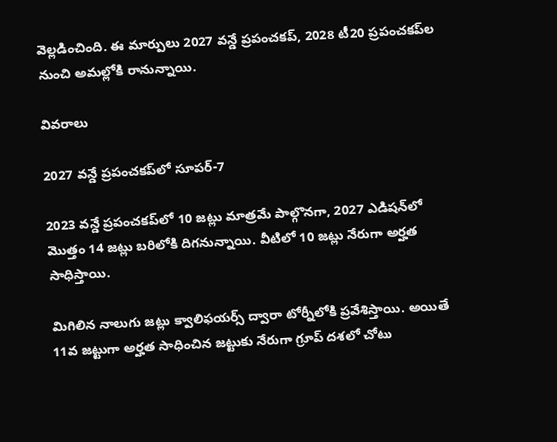వెల్లడించింది. ఈ మార్పులు 2027 వన్డే ప్రపంచకప్‌, 2028 టీ20 ప్రపంచకప్‌ల నుంచి అమల్లోకి రానున్నాయి.

వివరాలు

2027 వన్డే ప్రపంచకప్‌లో సూపర్-7

2023 వన్డే ప్రపంచకప్‌లో 10 జట్లు మాత్రమే పాల్గొనగా, 2027 ఎడిషన్‌లో మొత్తం 14 జట్లు బరిలోకి దిగనున్నాయి. వీటిలో 10 జట్లు నేరుగా అర్హత సాధిస్తాయి.

మిగిలిన నాలుగు జట్లు క్వాలిఫయర్స్‌ ద్వారా టోర్నీలోకి ప్రవేశిస్తాయి. అయితే 11వ జట్టుగా అర్హత సాధించిన జట్టుకు నేరుగా గ్రూప్‌ దశలో చోటు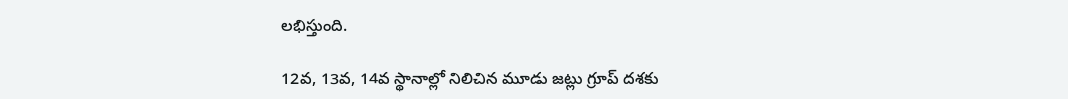లభిస్తుంది.

12వ, 13వ, 14వ స్థానాల్లో నిలిచిన మూడు జట్లు గ్రూప్‌ దశకు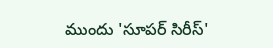ముందు 'సూపర్ సిరీస్‌'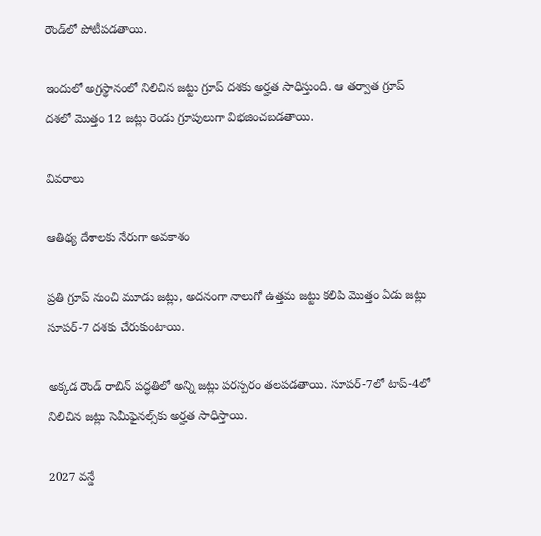రౌండ్‌లో పోటీపడతాయి.

ఇందులో అగ్రస్థానంలో నిలిచిన జట్టు గ్రూప్‌ దశకు అర్హత సాధిస్తుంది. ఆ తర్వాత గ్రూప్‌ దశలో మొత్తం 12 జట్లు రెండు గ్రూపులుగా విభజించబడతాయి.

వివరాలు

ఆతిథ్య దేశాలకు నేరుగా అవకాశం

ప్రతి గ్రూప్‌ నుంచి మూడు జట్లు, అదనంగా నాలుగో ఉత్తమ జట్టు కలిపి మొత్తం ఏడు జట్లు సూపర్-7 దశకు చేరుకుంటాయి.

అక్కడ రౌండ్‌ రాబిన్‌ పద్ధతిలో అన్ని జట్లు పరస్పరం తలపడతాయి. సూపర్-7లో టాప్-4లో నిలిచిన జట్లు సెమీఫైనల్స్‌కు అర్హత సాధిస్తాయి.

2027 వన్డే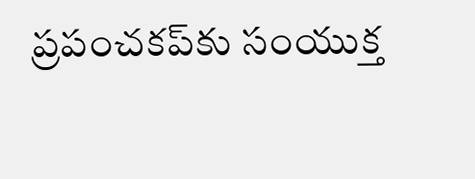ప్రపంచకప్‌కు సంయుక్త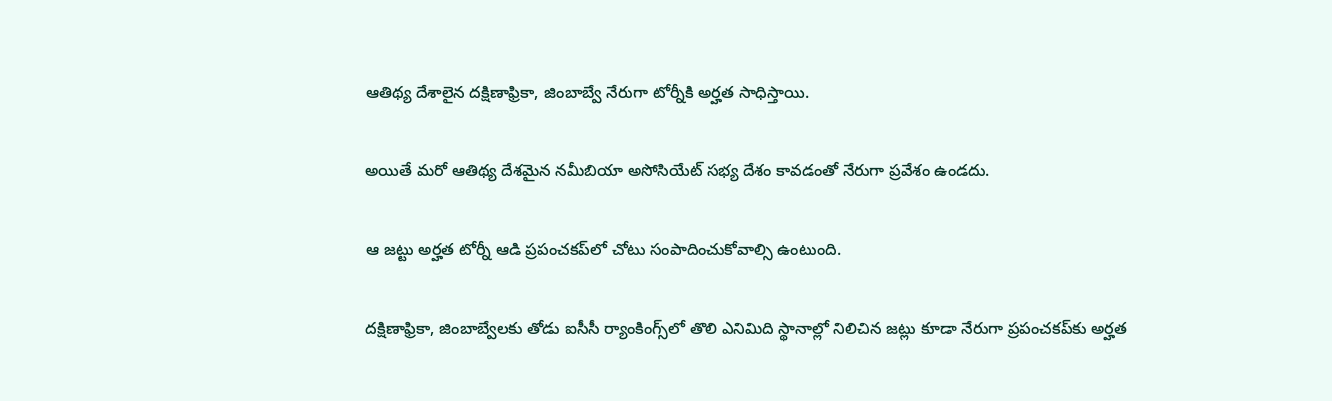ఆతిథ్య దేశాలైన దక్షిణాఫ్రికా, జింబాబ్వే నేరుగా టోర్నీకి అర్హత సాధిస్తాయి.

అయితే మరో ఆతిథ్య దేశమైన నమీబియా అసోసియేట్ సభ్య దేశం కావడంతో నేరుగా ప్రవేశం ఉండదు.

ఆ జట్టు అర్హత టోర్నీ ఆడి ప్రపంచకప్‌లో చోటు సంపాదించుకోవాల్సి ఉంటుంది.

దక్షిణాఫ్రికా, జింబాబ్వేలకు తోడు ఐసీసీ ర్యాంకింగ్స్‌లో తొలి ఎనిమిది స్థానాల్లో నిలిచిన జట్లు కూడా నేరుగా ప్రపంచకప్‌కు అర్హత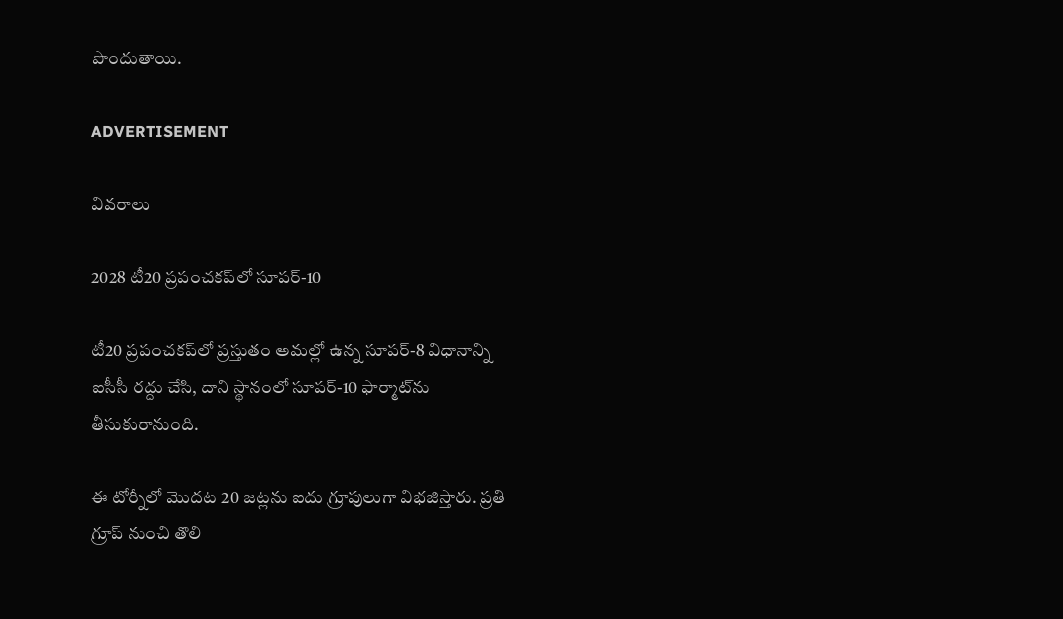పొందుతాయి.

ADVERTISEMENT

వివరాలు

2028 టీ20 ప్రపంచకప్‌లో సూపర్-10

టీ20 ప్రపంచకప్‌లో ప్రస్తుతం అమల్లో ఉన్న సూపర్-8 విధానాన్ని ఐసీసీ రద్దు చేసి, దాని స్థానంలో సూపర్-10 ఫార్మాట్‌ను తీసుకురానుంది.

ఈ టోర్నీలో మొదట 20 జట్లను ఐదు గ్రూపులుగా విభజిస్తారు. ప్రతి గ్రూప్‌ నుంచి తొలి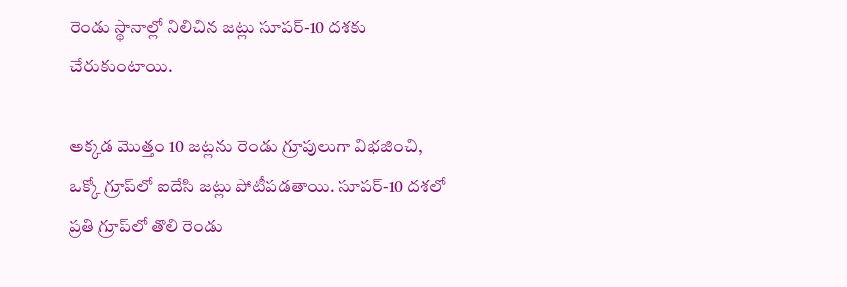రెండు స్థానాల్లో నిలిచిన జట్లు సూపర్-10 దశకు చేరుకుంటాయి.

అక్కడ మొత్తం 10 జట్లను రెండు గ్రూపులుగా విభజించి, ఒక్కో గ్రూప్‌లో ఐదేసి జట్లు పోటీపడతాయి. సూపర్-10 దశలో ప్రతి గ్రూప్‌లో తొలి రెండు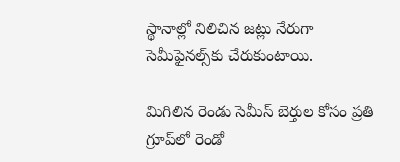స్థానాల్లో నిలిచిన జట్లు నేరుగా సెమీఫైనల్స్‌కు చేరుకుంటాయి.

మిగిలిన రెండు సెమీస్ బెర్తుల కోసం ప్రతి గ్రూప్‌లో రెండో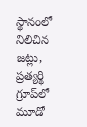స్థానంలో నిలిచిన జట్లు, ప్రత్యర్థి గ్రూప్‌లో మూడో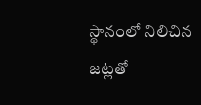స్థానంలో నిలిచిన జట్లతో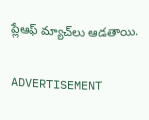ప్లేఆఫ్ మ్యాచ్‌లు ఆడతాయి.

ADVERTISEMENT